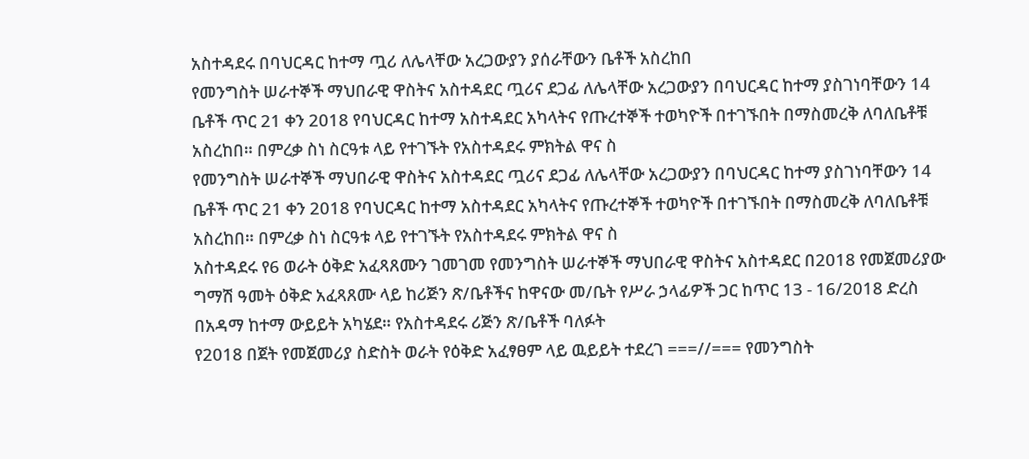አስተዳደሩ በባህርዳር ከተማ ጧሪ ለሌላቸው አረጋውያን ያሰራቸውን ቤቶች አስረከበ
የመንግስት ሠራተኞች ማህበራዊ ዋስትና አስተዳደር ጧሪና ደጋፊ ለሌላቸው አረጋውያን በባህርዳር ከተማ ያስገነባቸውን 14 ቤቶች ጥር 21 ቀን 2018 የባህርዳር ከተማ አስተዳደር አካላትና የጡረተኞች ተወካዮች በተገኙበት በማስመረቅ ለባለቤቶቹ አስረከበ። በምረቃ ስነ ስርዓቱ ላይ የተገኙት የአስተዳደሩ ምክትል ዋና ስ
የመንግስት ሠራተኞች ማህበራዊ ዋስትና አስተዳደር ጧሪና ደጋፊ ለሌላቸው አረጋውያን በባህርዳር ከተማ ያስገነባቸውን 14 ቤቶች ጥር 21 ቀን 2018 የባህርዳር ከተማ አስተዳደር አካላትና የጡረተኞች ተወካዮች በተገኙበት በማስመረቅ ለባለቤቶቹ አስረከበ። በምረቃ ስነ ስርዓቱ ላይ የተገኙት የአስተዳደሩ ምክትል ዋና ስ
አስተዳደሩ የ6 ወራት ዕቅድ አፈጻጸሙን ገመገመ የመንግስት ሠራተኞች ማህበራዊ ዋስትና አስተዳደር በ2018 የመጀመሪያው ግማሽ ዓመት ዕቅድ አፈጻጸሙ ላይ ከሪጅን ጽ/ቤቶችና ከዋናው መ/ቤት የሥራ ኃላፊዎች ጋር ከጥር 13 - 16/2018 ድረስ በአዳማ ከተማ ውይይት አካሄደ። የአስተዳደሩ ሪጅን ጽ/ቤቶች ባለፉት
የ2018 በጀት የመጀመሪያ ስድስት ወራት የዕቅድ አፈፃፀም ላይ ዉይይት ተደረገ ===//=== የመንግስት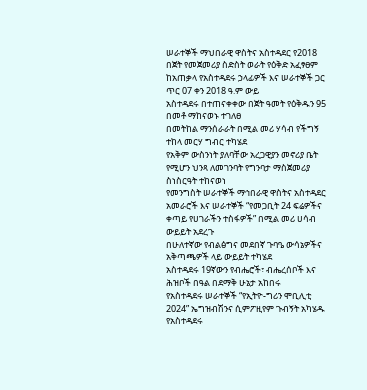ሠራተኞች ማህበራዊ ዋስትና አስተዳደር የ2018 በጀት የመጀመሪያ ስድስት ወራት የዕቅድ አፈፃፀም ከአጠቃላ የአስተዳደሩ ኃላፊዎች እና ሠራተኞች ጋር ጥር 07 ቀን 2018 ዓ.ም ውይ
አስተዳደሩ በተጠናቀቀው በጀት ዓመት የዕቅዱን 95 በመቶ ማከናወኑ ተገለፀ
በመትከል ማንሰራራት በሚል መሪ ሃሳብ የችግኝ ተከላ መርሃ ግብር ተካሄደ
የአቅም ውስንነት ያለባቸው አረጋዊያን መኖሪያ ቤት የሚሆን ህንጻ ለመገንባት የግንባታ ማስጀመሪያ ስነስርዓት ተከናወነ
የመንግስት ሠራተኞች ማኅበራዊ ዋስትና አስተዳደር አመራሮች እና ሠራተኞች “የመጋቢት 24 ፍሬዎችና ቀጣይ የሀገራችን ተስፋዎች” በሚል መሪ ሀሳብ ውይይት አደረጉ
በሁለተኛው የብልፅግና መደበኛ ጉባዔ ውሳኔዎችና አቅጣጫዎች ላይ ውይይት ተካሄደ
አስተዳደሩ 19ኛውን የብሔሮች፣ ብሔረሰቦች እና ሕዝቦች በዓል በደማቅ ሁኔታ አከበሩ
የአስተዳደሩ ሠራተኞች “የኢትዮ-ግሪን ሞቢሊቲ 2024” ኤግዝብሽንና ሲምፖዚየም ጉብኝት አካሄዱ
የአስተዳደሩ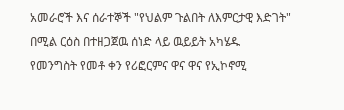አመራሮች እና ሰራተኞች "የህልም ጉልበት ለእምርታዊ እድገት" በሚል ርዕስ በተዘጋጀዉ ሰነድ ላይ ዉይይት አካሄዱ
የመንግስት የመቶ ቀን የሪፎርምና ዋና ዋና የኢኮኖሚ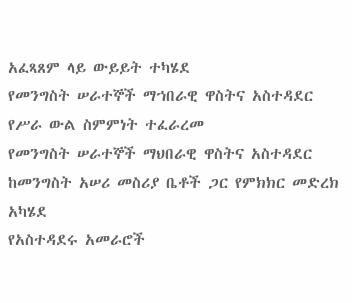አፈጻጸም ላይ ውይይት ተካሄደ
የመንግስት ሠራተኞች ማኀበራዊ ዋስትና አስተዳደር የሥራ ውል ስምምነት ተፈራረመ
የመንግስት ሠራተኞች ማህበራዊ ዋስትና አስተዳደር ከመንግስት አሠሪ መስሪያ ቤቶች ጋር የምክክር መድረክ አካሄደ
የአስተዳደሩ አመራሮች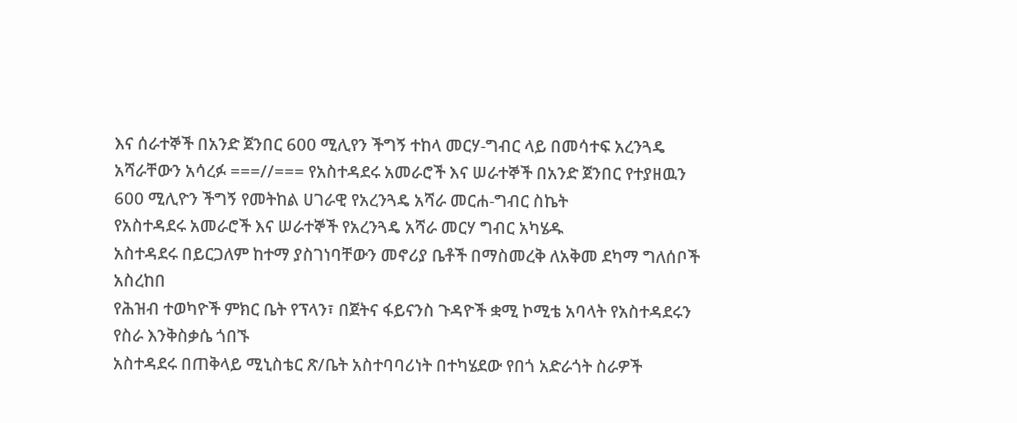እና ሰራተኞች በአንድ ጀንበር 600 ሚሊየን ችግኝ ተከላ መርሃ-ግብር ላይ በመሳተፍ አረንጓዴ አሻራቸውን አሳረፉ ===//=== የአስተዳደሩ አመራሮች እና ሠራተኞች በአንድ ጀንበር የተያዘዉን 600 ሚሊዮን ችግኝ የመትከል ሀገራዊ የአረንጓዴ አሻራ መርሐ-ግብር ስኬት
የአስተዳደሩ አመራሮች እና ሠራተኞች የአረንጓዴ አሻራ መርሃ ግብር አካሄዱ
አስተዳደሩ በይርጋለም ከተማ ያስገነባቸውን መኖሪያ ቤቶች በማስመረቅ ለአቅመ ደካማ ግለሰቦች አስረከበ
የሕዝብ ተወካዮች ምክር ቤት የፕላን፣ በጀትና ፋይናንስ ጉዳዮች ቋሚ ኮሚቴ አባላት የአስተዳደሩን የስራ እንቅስቃሴ ጎበኙ
አስተዳደሩ በጠቅላይ ሚኒስቴር ጽ/ቤት አስተባባሪነት በተካሄደው የበጎ አድራጎት ስራዎች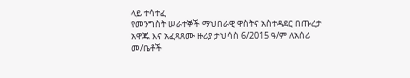ላይ ተሳተፈ
የመንግስት ሠራተኞች ማህበራዊ ዋስትና አስተዳደር በጡረታ አዋጁ እና አፈጻጸሙ ዙሪያ ታህሳስ 6/2015 ዓ/ም ለአሰሪ መ/ቤቶች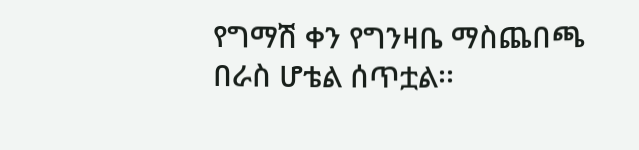የግማሽ ቀን የግንዛቤ ማስጨበጫ በራስ ሆቴል ሰጥቷል፡፡